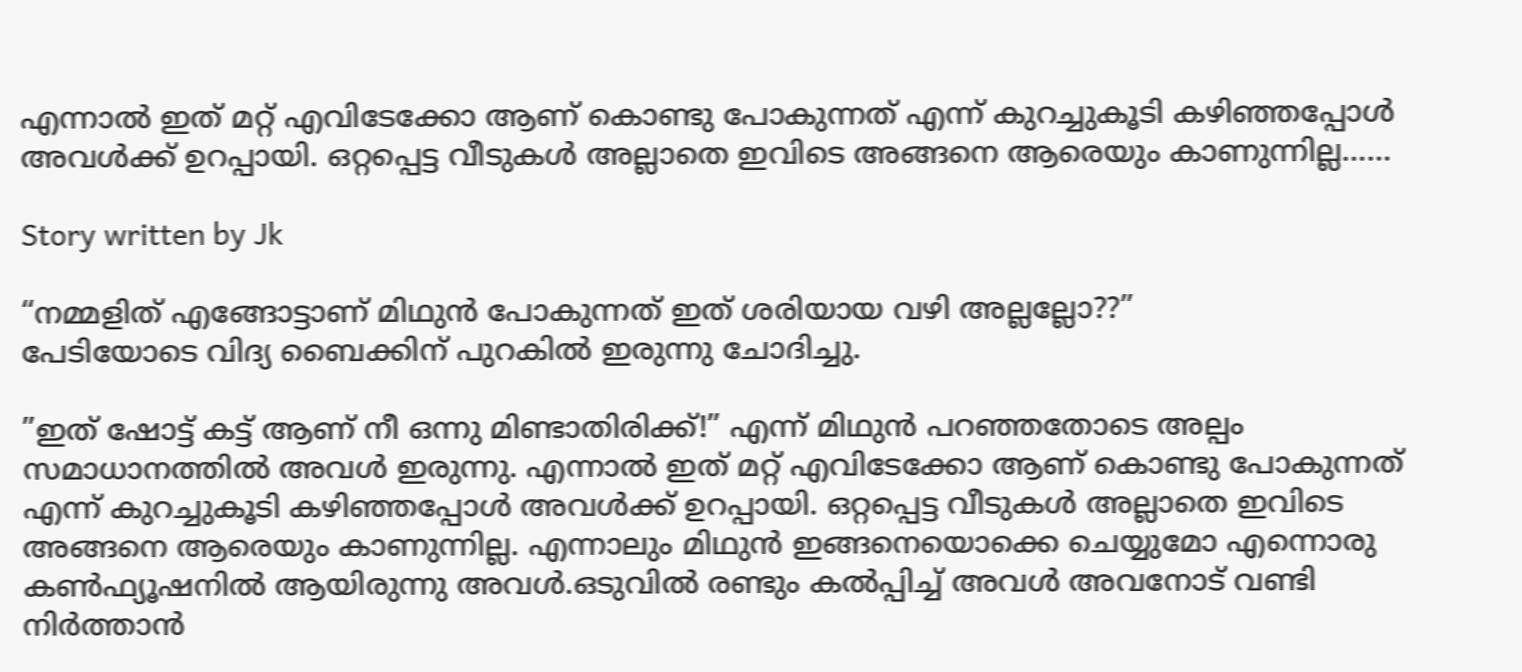എന്നാൽ ഇത് മറ്റ് എവിടേക്കോ ആണ് കൊണ്ടു പോകുന്നത് എന്ന് കുറച്ചുകൂടി കഴിഞ്ഞപ്പോൾ അവൾക്ക് ഉറപ്പായി. ഒറ്റപ്പെട്ട വീടുകൾ അല്ലാതെ ഇവിടെ അങ്ങനെ ആരെയും കാണുന്നില്ല……

Story written by Jk

“നമ്മളിത് എങ്ങോട്ടാണ് മിഥുൻ പോകുന്നത് ഇത് ശരിയായ വഴി അല്ലല്ലോ??”
പേടിയോടെ വിദ്യ ബൈക്കിന് പുറകിൽ ഇരുന്നു ചോദിച്ചു.

”ഇത് ഷോട്ട് കട്ട് ആണ് നീ ഒന്നു മിണ്ടാതിരിക്ക്!” എന്ന് മിഥുൻ പറഞ്ഞതോടെ അല്പം സമാധാനത്തിൽ അവൾ ഇരുന്നു. എന്നാൽ ഇത് മറ്റ് എവിടേക്കോ ആണ് കൊണ്ടു പോകുന്നത് എന്ന് കുറച്ചുകൂടി കഴിഞ്ഞപ്പോൾ അവൾക്ക് ഉറപ്പായി. ഒറ്റപ്പെട്ട വീടുകൾ അല്ലാതെ ഇവിടെ അങ്ങനെ ആരെയും കാണുന്നില്ല. എന്നാലും മിഥുൻ ഇങ്ങനെയൊക്കെ ചെയ്യുമോ എന്നൊരു കൺഫ്യൂഷനിൽ ആയിരുന്നു അവൾ.ഒടുവിൽ രണ്ടും കൽപ്പിച്ച് അവൾ അവനോട് വണ്ടി നിർത്താൻ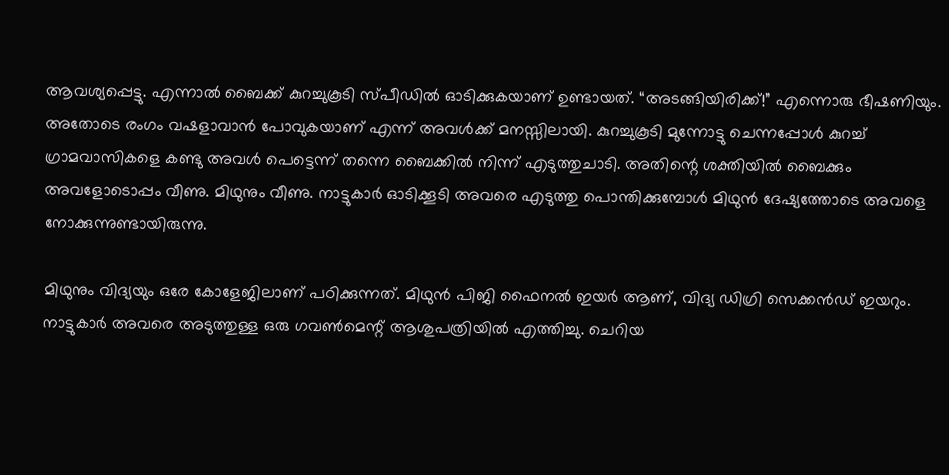ആവശ്യപ്പെട്ടു. എന്നാൽ ബൈക്ക് കുറച്ചുകൂടി സ്പീഡിൽ ഓടിക്കുകയാണ് ഉണ്ടായത്. “അടങ്ങിയിരിക്ക്!” എന്നൊരു ഭീഷണിയും. അതോടെ രംഗം വഷളാവാൻ പോവുകയാണ് എന്ന് അവൾക്ക് മനസ്സിലായി. കുറച്ചുകൂടി മുന്നോട്ടു ചെന്നപ്പോൾ കുറച്ച് ഗ്രാമവാസികളെ കണ്ടു അവൾ പെട്ടെന്ന് തന്നെ ബൈക്കിൽ നിന്ന് എടുത്തുചാടി. അതിന്റെ ശക്തിയിൽ ബൈക്കും അവളോടൊപ്പം വീണു. മിഥുനും വീണു. നാട്ടുകാർ ഓടിക്കൂടി അവരെ എടുത്തു പൊന്തിക്കുമ്പോൾ മിഥുൻ ദേഷ്യത്തോടെ അവളെ നോക്കുന്നുണ്ടായിരുന്നു.

മിഥുനും വിദ്യയും ഒരേ കോളേജിലാണ് പഠിക്കുന്നത്. മിഥുൻ പിജി ഫൈനൽ ഇയർ ആണ്, വിദ്യ ഡിഗ്രി സെക്കൻഡ് ഇയറും. നാട്ടുകാർ അവരെ അടുത്തുള്ള ഒരു ഗവൺമെന്റ് ആശുപത്രിയിൽ എത്തിച്ചു. ചെറിയ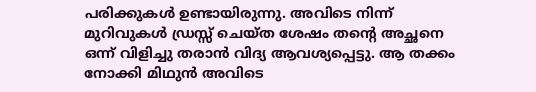പരിക്കുകൾ ഉണ്ടായിരുന്നു. അവിടെ നിന്ന് മുറിവുകൾ ഡ്രസ്സ് ചെയ്ത ശേഷം തന്റെ അച്ഛനെ ഒന്ന് വിളിച്ചു തരാൻ വിദ്യ ആവശ്യപ്പെട്ടു. ആ തക്കം നോക്കി മിഥുൻ അവിടെ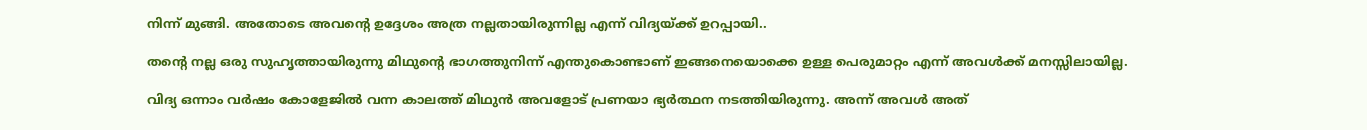നിന്ന് മുങ്ങി. അതോടെ അവന്റെ ഉദ്ദേശം അത്ര നല്ലതായിരുന്നില്ല എന്ന് വിദ്യയ്ക്ക് ഉറപ്പായി..

തന്റെ നല്ല ഒരു സുഹൃത്തായിരുന്നു മിഥുന്റെ ഭാഗത്തുനിന്ന് എന്തുകൊണ്ടാണ് ഇങ്ങനെയൊക്കെ ഉള്ള പെരുമാറ്റം എന്ന് അവൾക്ക് മനസ്സിലായില്ല.

വിദ്യ ഒന്നാം വർഷം കോളേജിൽ വന്ന കാലത്ത് മിഥുൻ അവളോട് പ്രണയാ ഭ്യർത്ഥന നടത്തിയിരുന്നു. അന്ന് അവൾ അത്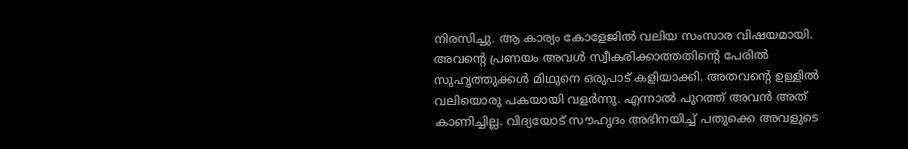നിരസിച്ചു. ആ കാര്യം കോളേജിൽ വലിയ സംസാര വിഷയമായി. അവന്റെ പ്രണയം അവൾ സ്വീകരിക്കാത്തതിന്റെ പേരിൽ സുഹൃത്തുക്കൾ മിഥുനെ ഒരുപാട് കളിയാക്കി. അതവന്റെ ഉള്ളിൽ വലിയൊരു പകയായി വളർന്നു. എന്നാൽ പുറത്ത് അവൻ അത് കാണിച്ചില്ല. വിദ്യയോട് സൗഹൃദം അഭിനയിച്ച് പതുക്കെ അവളുടെ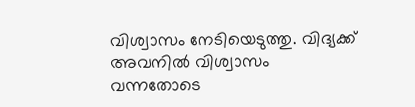വിശ്വാസം നേടിയെടുത്തു. വിദ്യക്ക് അവനിൽ വിശ്വാസം വന്നതോടെ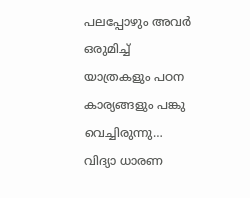പലപ്പോഴും അവർ ഒരുമിച്ച് യാത്രകളും പഠന കാര്യങ്ങളും പങ്കു വെച്ചിരുന്നു… വിദ്യാ ധാരണ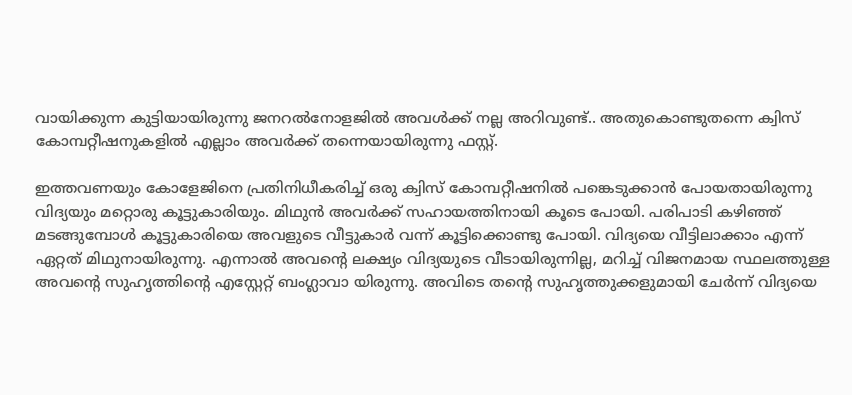വായിക്കുന്ന കുട്ടിയായിരുന്നു ജനറൽനോളജിൽ അവൾക്ക് നല്ല അറിവുണ്ട്.. അതുകൊണ്ടുതന്നെ ക്വിസ് കോമ്പറ്റീഷനുകളിൽ എല്ലാം അവർക്ക് തന്നെയായിരുന്നു ഫസ്റ്റ്.

ഇത്തവണയും കോളേജിനെ പ്രതിനിധീകരിച്ച് ഒരു ക്വിസ് കോമ്പറ്റീഷനിൽ പങ്കെടുക്കാൻ പോയതായിരുന്നു വിദ്യയും മറ്റൊരു കൂട്ടുകാരിയും. മിഥുൻ അവർക്ക് സഹായത്തിനായി കൂടെ പോയി. പരിപാടി കഴിഞ്ഞ് മടങ്ങുമ്പോൾ കൂട്ടുകാരിയെ അവളുടെ വീട്ടുകാർ വന്ന് കൂട്ടിക്കൊണ്ടു പോയി. വിദ്യയെ വീട്ടിലാക്കാം എന്ന് ഏറ്റത് മിഥുനായിരുന്നു. എന്നാൽ അവന്റെ ലക്ഷ്യം വിദ്യയുടെ വീടായിരുന്നില്ല, മറിച്ച് വിജനമായ സ്ഥലത്തുള്ള അവന്റെ സുഹൃത്തിന്റെ എസ്റ്റേറ്റ് ബംഗ്ലാവാ യിരുന്നു. അവിടെ തന്റെ സുഹൃത്തുക്കളുമായി ചേർന്ന് വിദ്യയെ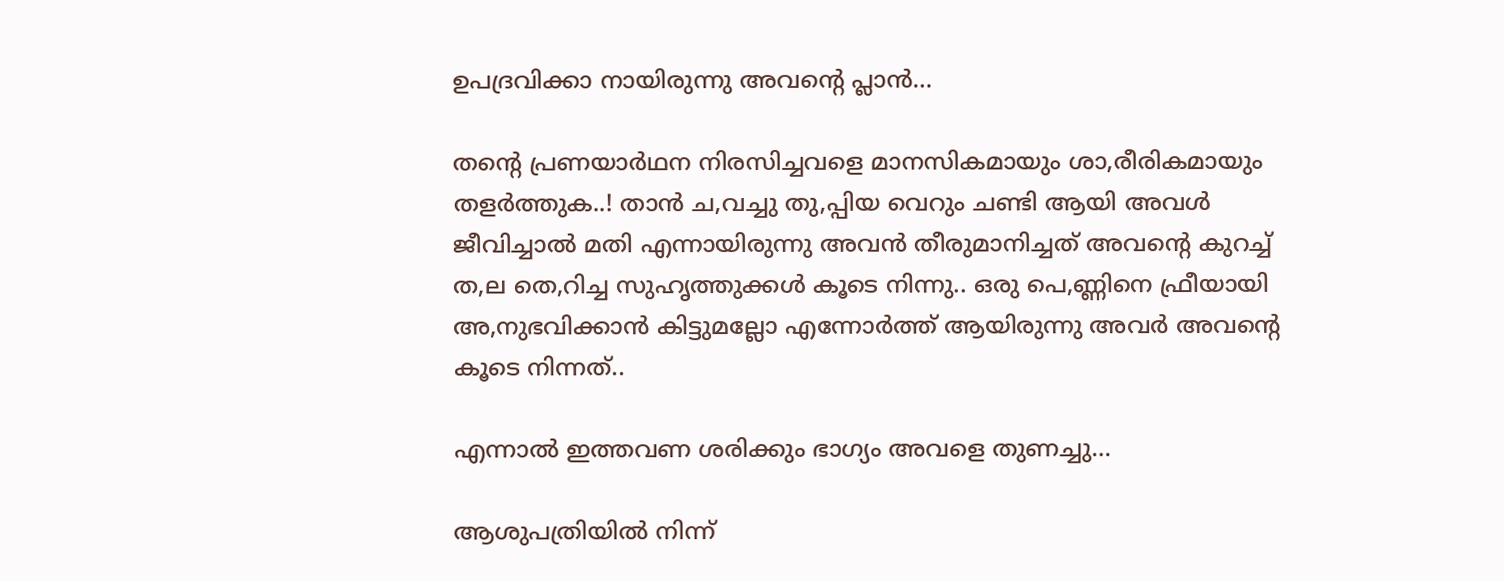ഉപദ്രവിക്കാ നായിരുന്നു അവന്റെ പ്ലാൻ…

തന്റെ പ്രണയാർഥന നിരസിച്ചവളെ മാനസികമായും ശാ,രീരികമായും തളർത്തുക..! താൻ ച,വച്ചു തു,പ്പിയ വെറും ചണ്ടി ആയി അവൾ ജീവിച്ചാൽ മതി എന്നായിരുന്നു അവൻ തീരുമാനിച്ചത് അവന്റെ കുറച്ച് ത,ല തെ,റിച്ച സുഹൃത്തുക്കൾ കൂടെ നിന്നു.. ഒരു പെ,ണ്ണിനെ ഫ്രീയായി അ,നുഭവിക്കാൻ കിട്ടുമല്ലോ എന്നോർത്ത് ആയിരുന്നു അവർ അവന്റെ കൂടെ നിന്നത്..

എന്നാൽ ഇത്തവണ ശരിക്കും ഭാഗ്യം അവളെ തുണച്ചു…

ആശുപത്രിയിൽ നിന്ന്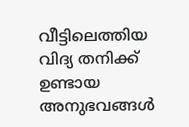വീട്ടിലെത്തിയ വിദ്യ തനിക്ക് ഉണ്ടായ അനുഭവങ്ങൾ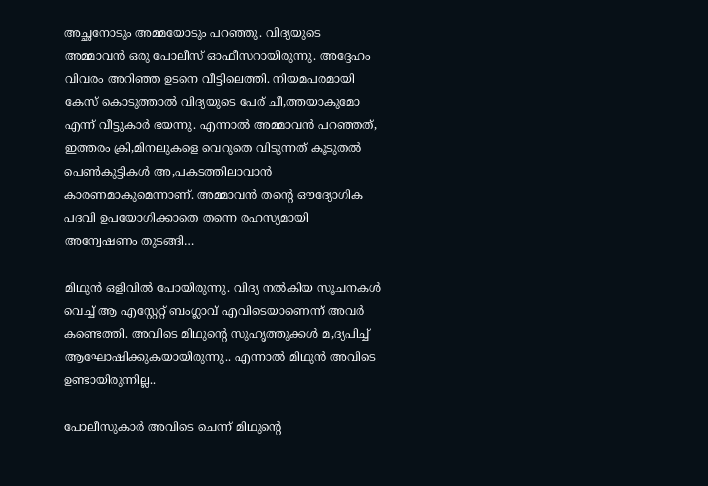അച്ഛനോടും അമ്മയോടും പറഞ്ഞു. വിദ്യയുടെ അമ്മാവൻ ഒരു പോലീസ് ഓഫീസറായിരുന്നു. അദ്ദേഹം വിവരം അറിഞ്ഞ ഉടനെ വീട്ടിലെത്തി. നിയമപരമായി കേസ് കൊടുത്താൽ വിദ്യയുടെ പേര് ചീ,ത്തയാകുമോ എന്ന് വീട്ടുകാർ ഭയന്നു. എന്നാൽ അമ്മാവൻ പറഞ്ഞത്, ഇത്തരം ക്രി,മിനലുകളെ വെറുതെ വിടുന്നത് കൂടുതൽ പെൺകുട്ടികൾ അ,പകടത്തിലാവാൻ കാരണമാകുമെന്നാണ്. അമ്മാവൻ തന്റെ ഔദ്യോഗിക പദവി ഉപയോഗിക്കാതെ തന്നെ രഹസ്യമായി അന്വേഷണം തുടങ്ങി…

മിഥുൻ ഒളിവിൽ പോയിരുന്നു. വിദ്യ നൽകിയ സൂചനകൾ വെച്ച് ആ എസ്റ്റേറ്റ് ബംഗ്ലാവ് എവിടെയാണെന്ന് അവർ കണ്ടെത്തി. അവിടെ മിഥുന്റെ സുഹൃത്തുക്കൾ മ,ദ്യപിച്ച് ആഘോഷിക്കുകയായിരുന്നു.. എന്നാൽ മിഥുൻ അവിടെ ഉണ്ടായിരുന്നില്ല..

പോലീസുകാർ അവിടെ ചെന്ന് മിഥുന്റെ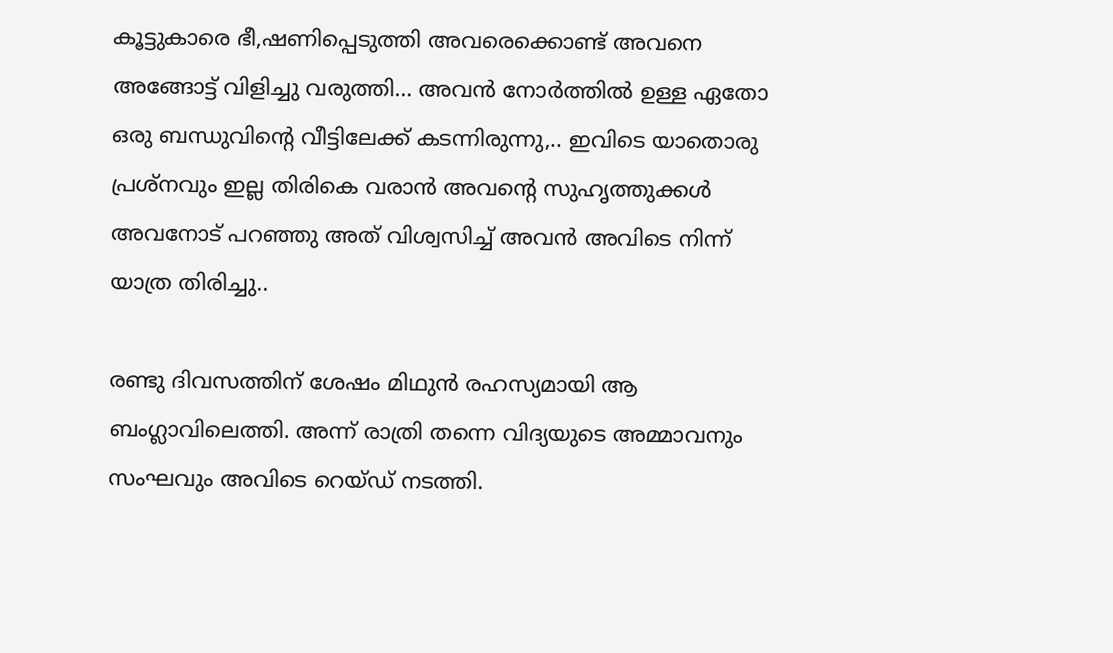കൂട്ടുകാരെ ഭീ,ഷണിപ്പെടുത്തി അവരെക്കൊണ്ട് അവനെ അങ്ങോട്ട് വിളിച്ചു വരുത്തി… അവൻ നോർത്തിൽ ഉള്ള ഏതോ ഒരു ബന്ധുവിന്റെ വീട്ടിലേക്ക് കടന്നിരുന്നു,.. ഇവിടെ യാതൊരു പ്രശ്നവും ഇല്ല തിരികെ വരാൻ അവന്റെ സുഹൃത്തുക്കൾ അവനോട് പറഞ്ഞു അത് വിശ്വസിച്ച് അവൻ അവിടെ നിന്ന് യാത്ര തിരിച്ചു..

രണ്ടു ദിവസത്തിന് ശേഷം മിഥുൻ രഹസ്യമായി ആ ബംഗ്ലാവിലെത്തി. അന്ന് രാത്രി തന്നെ വിദ്യയുടെ അമ്മാവനും സംഘവും അവിടെ റെയ്ഡ് നടത്തി.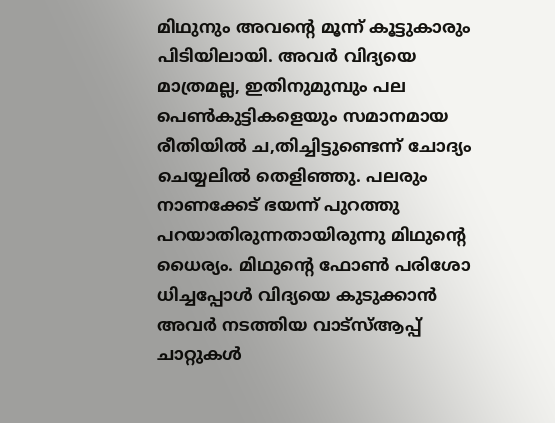മിഥുനും അവന്റെ മൂന്ന് കൂട്ടുകാരും പിടിയിലായി. അവർ വിദ്യയെ മാത്രമല്ല, ഇതിനുമുമ്പും പല പെൺകുട്ടികളെയും സമാനമായ രീതിയിൽ ച,തിച്ചിട്ടുണ്ടെന്ന് ചോദ്യം ചെയ്യലിൽ തെളിഞ്ഞു. പലരും നാണക്കേട് ഭയന്ന് പുറത്തു പറയാതിരുന്നതായിരുന്നു മിഥുന്റെ ധൈര്യം. മിഥുന്റെ ഫോൺ പരിശോ ധിച്ചപ്പോൾ വിദ്യയെ കുടുക്കാൻ അവർ നടത്തിയ വാട്സ്ആപ്പ് ചാറ്റുകൾ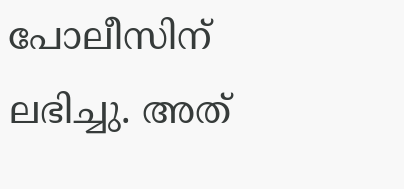പോലീസിന് ലഭിച്ചു. അത്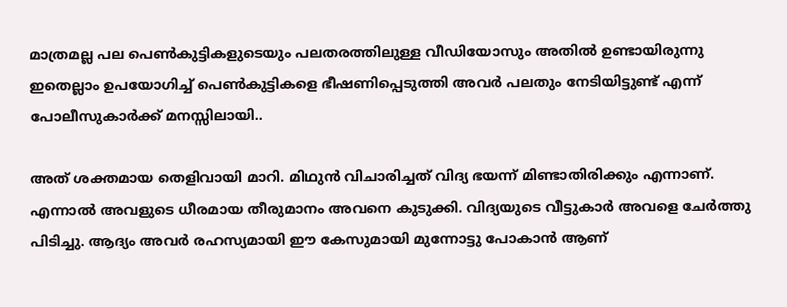മാത്രമല്ല പല പെൺകുട്ടികളുടെയും പലതരത്തിലുള്ള വീഡിയോസും അതിൽ ഉണ്ടായിരുന്നു ഇതെല്ലാം ഉപയോഗിച്ച് പെൺകുട്ടികളെ ഭീഷണിപ്പെടുത്തി അവർ പലതും നേടിയിട്ടുണ്ട് എന്ന് പോലീസുകാർക്ക് മനസ്സിലായി..

അത് ശക്തമായ തെളിവായി മാറി. മിഥുൻ വിചാരിച്ചത് വിദ്യ ഭയന്ന് മിണ്ടാതിരിക്കും എന്നാണ്. എന്നാൽ അവളുടെ ധീരമായ തീരുമാനം അവനെ കുടുക്കി. വിദ്യയുടെ വീട്ടുകാർ അവളെ ചേർത്തു പിടിച്ചു. ആദ്യം അവർ രഹസ്യമായി ഈ കേസുമായി മുന്നോട്ടു പോകാൻ ആണ്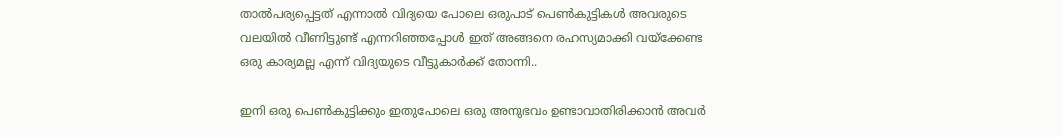താൽപര്യപ്പെട്ടത് എന്നാൽ വിദ്യയെ പോലെ ഒരുപാട് പെൺകുട്ടികൾ അവരുടെ വലയിൽ വീണിട്ടുണ്ട് എന്നറിഞ്ഞപ്പോൾ ഇത് അങ്ങനെ രഹസ്യമാക്കി വയ്ക്കേണ്ട ഒരു കാര്യമല്ല എന്ന് വിദ്യയുടെ വീട്ടുകാർക്ക് തോന്നി..

ഇനി ഒരു പെൺകുട്ടിക്കും ഇതുപോലെ ഒരു അനുഭവം ഉണ്ടാവാതിരിക്കാൻ അവർ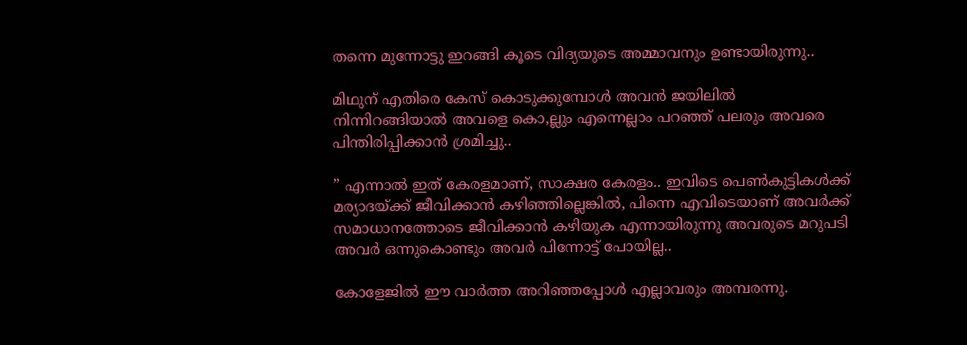തന്നെ മുന്നോട്ടു ഇറങ്ങി കൂടെ വിദ്യയുടെ അമ്മാവനും ഉണ്ടായിരുന്നു..

മിഥുന് എതിരെ കേസ് കൊടുക്കുമ്പോൾ അവൻ ജയിലിൽ നിന്നിറങ്ങിയാൽ അവളെ കൊ,ല്ലും എന്നെല്ലാം പറഞ്ഞ് പലരും അവരെ പിന്തിരിപ്പിക്കാൻ ശ്രമിച്ചു..

” എന്നാൽ ഇത് കേരളമാണ്, സാക്ഷര കേരളം.. ഇവിടെ പെൺകുട്ടികൾക്ക് മര്യാദയ്ക്ക് ജീവിക്കാൻ കഴിഞ്ഞില്ലെങ്കിൽ, പിന്നെ എവിടെയാണ് അവർക്ക് സമാധാനത്തോടെ ജീവിക്കാൻ കഴിയുക എന്നായിരുന്നു അവരുടെ മറുപടി അവർ ഒന്നുകൊണ്ടും അവർ പിന്നോട്ട് പോയില്ല..

കോളേജിൽ ഈ വാർത്ത അറിഞ്ഞപ്പോൾ എല്ലാവരും അമ്പരന്നു.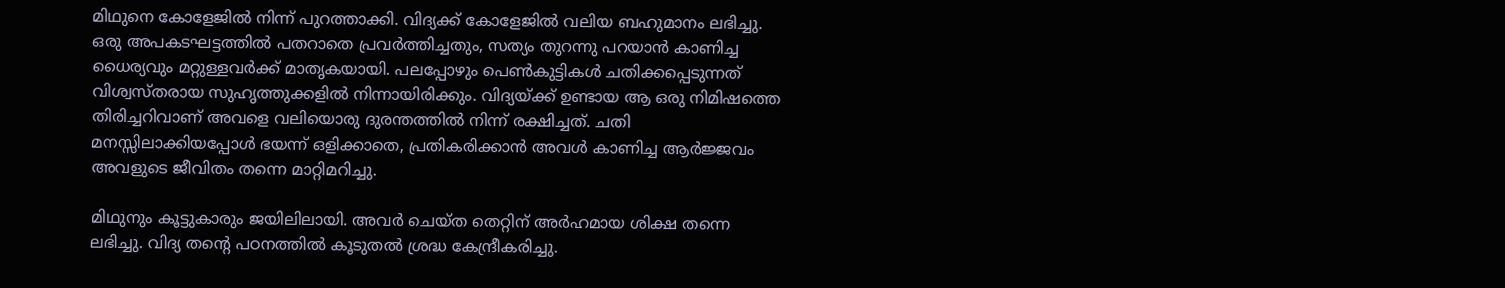മിഥുനെ കോളേജിൽ നിന്ന് പുറത്താക്കി. വിദ്യക്ക് കോളേജിൽ വലിയ ബഹുമാനം ലഭിച്ചു. ഒരു അപകടഘട്ടത്തിൽ പതറാതെ പ്രവർത്തിച്ചതും, സത്യം തുറന്നു പറയാൻ കാണിച്ച ധൈര്യവും മറ്റുള്ളവർക്ക് മാതൃകയായി. പലപ്പോഴും പെൺകുട്ടികൾ ചതിക്കപ്പെടുന്നത് വിശ്വസ്തരായ സുഹൃത്തുക്കളിൽ നിന്നായിരിക്കും. വിദ്യയ്ക്ക് ഉണ്ടായ ആ ഒരു നിമിഷത്തെ തിരിച്ചറിവാണ് അവളെ വലിയൊരു ദുരന്തത്തിൽ നിന്ന് രക്ഷിച്ചത്. ചതി മനസ്സിലാക്കിയപ്പോൾ ഭയന്ന് ഒളിക്കാതെ, പ്രതികരിക്കാൻ അവൾ കാണിച്ച ആർജ്ജവം അവളുടെ ജീവിതം തന്നെ മാറ്റിമറിച്ചു.

മിഥുനും കൂട്ടുകാരും ജയിലിലായി. അവർ ചെയ്ത തെറ്റിന് അർഹമായ ശിക്ഷ തന്നെ ലഭിച്ചു. വിദ്യ തന്റെ പഠനത്തിൽ കൂടുതൽ ശ്രദ്ധ കേന്ദ്രീകരിച്ചു.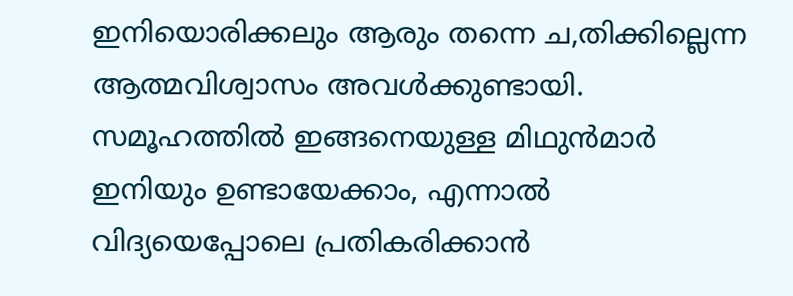ഇനിയൊരിക്കലും ആരും തന്നെ ച,തിക്കില്ലെന്ന ആത്മവിശ്വാസം അവൾക്കുണ്ടായി. സമൂഹത്തിൽ ഇങ്ങനെയുള്ള മിഥുൻമാർ ഇനിയും ഉണ്ടായേക്കാം, എന്നാൽ വിദ്യയെപ്പോലെ പ്രതികരിക്കാൻ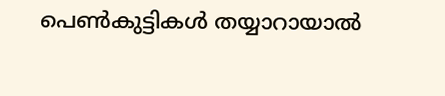പെൺകുട്ടികൾ തയ്യാറായാൽ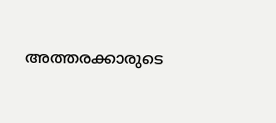അത്തരക്കാരുടെ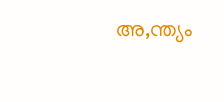അ,ന്ത്യം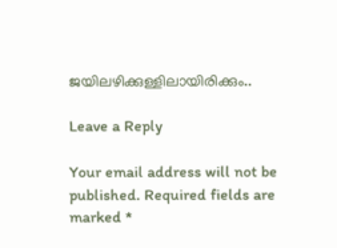ജയിലഴിക്കുള്ളിലായിരിക്കും..

Leave a Reply

Your email address will not be published. Required fields are marked *